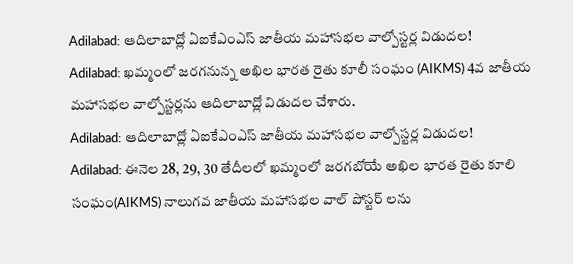Adilabad: ఆదిలాబాద్లో ఏఐకేఎంఎస్ జాతీయ మహాసభల వాల్పోస్టర్ల విడుదల!
Adilabad: ఖమ్మంలో జరగనున్న అఖిల భారత రైతు కూలీ సంఘం (AIKMS) 4వ జాతీయ మహాసభల వాల్పోస్టర్లను ఆదిలాబాద్లో విడుదల చేశారు.
Adilabad: ఆదిలాబాద్లో ఏఐకేఎంఎస్ జాతీయ మహాసభల వాల్పోస్టర్ల విడుదల!
Adilabad: ఈనెల 28, 29, 30 తేదీలలో ఖమ్మంలో జరగబోయే అఖిల భారత రైతు కూలి సంఘం(AIKMS) నాలుగవ జాతీయ మహాసభల వాల్ పోస్టర్ లను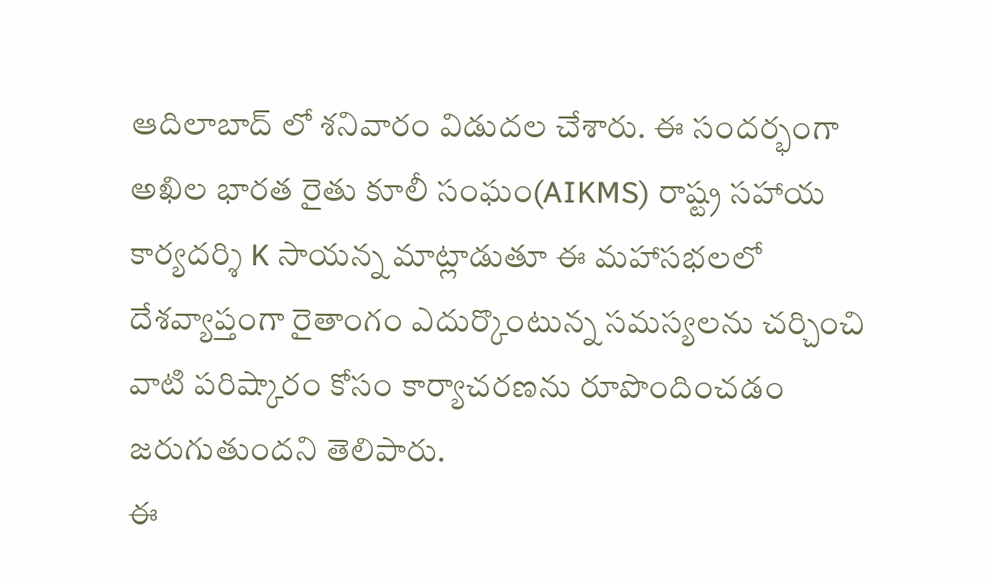ఆదిలాబాద్ లో శనివారం విడుదల చేశారు. ఈ సందర్భంగా అఖిల భారత రైతు కూలీ సంఘం(AIKMS) రాష్ట్ర సహాయ కార్యదర్శి K సాయన్న మాట్లాడుతూ ఈ మహాసభలలో దేశవ్యాప్తంగా రైతాంగం ఎదుర్కొంటున్న సమస్యలను చర్చించి వాటి పరిష్కారం కోసం కార్యాచరణను రూపొందించడం జరుగుతుందని తెలిపారు.
ఈ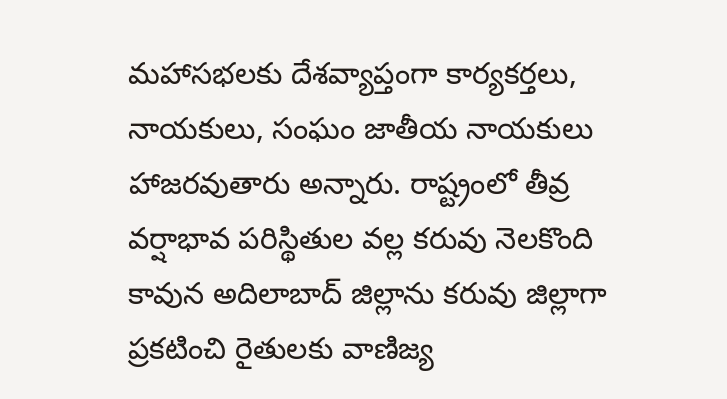మహాసభలకు దేశవ్యాప్తంగా కార్యకర్తలు, నాయకులు, సంఘం జాతీయ నాయకులు హాజరవుతారు అన్నారు. రాష్ట్రంలో తీవ్ర వర్షాభావ పరిస్థితుల వల్ల కరువు నెలకొంది కావున అదిలాబాద్ జిల్లాను కరువు జిల్లాగా ప్రకటించి రైతులకు వాణిజ్య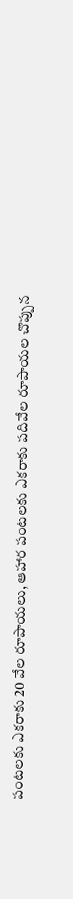పంటలకు ఎకరాకు 20 వేల రూపాయలు, ఆహార పంటలకు ఎకరాకు పదివేల రూపాయల చొప్పున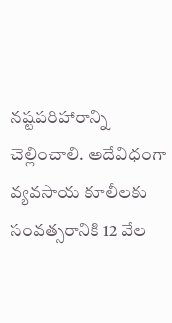నష్టపరిహారాన్ని చెల్లించాలి. అదేవిధంగా వ్యవసాయ కూలీలకు సంవత్సరానికి 12 వేల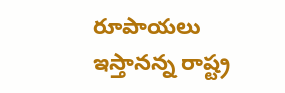రూపాయలు ఇస్తానన్న రాష్ట్ర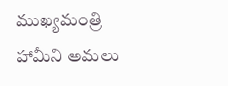ముఖ్యమంత్రి హామీని అమలు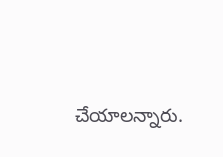చేయాలన్నారు.